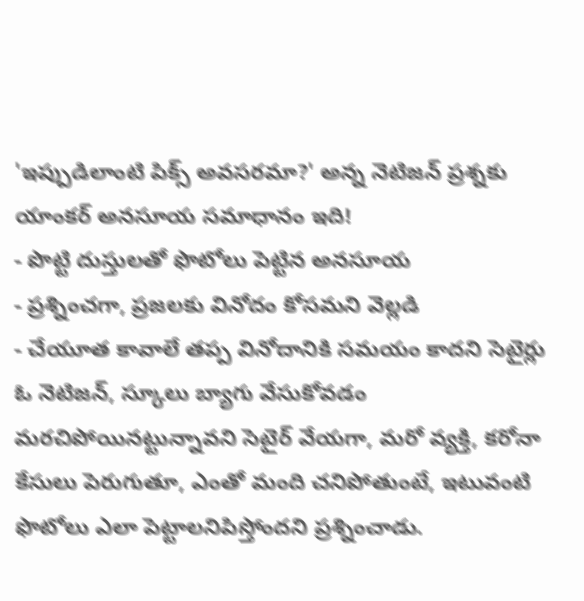'ఇప్పుడిలాంటి పిక్స్ అవసరమా?' అన్న నెటిజన్ ప్రశ్నకు యాంకర్ అనసూయ సమాధానం ఇది!
- పొట్టి దుస్తులతో ఫొటోలు పెట్టిన అనసూయ
- ప్రశ్నించగా, ప్రజలకు వినోదం కోసమని వెల్లడి
- చేయూత కావాలే తప్ప వినోదానికి సమయం కాదని సెటైర్లు
ఓ నెటిజన్, స్కూలు బ్యాగు వేసుకోవడం మరచిపోయినట్టున్నావని సెటైర్ వేయగా, మరో వ్యక్తి, కరోనా కేసులు పెరుగుతూ, ఎంతో మంది చనిపోతుంటే, ఇటువంటి ఫొటోలు ఎలా పెట్టాలనిపిస్తోందని ప్రశ్నించాడు.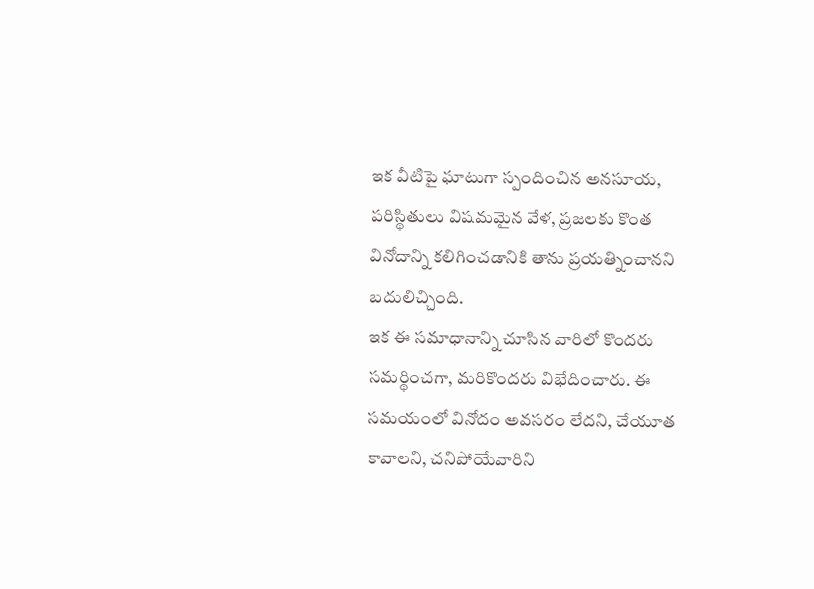ఇక వీటిపై ఘాటుగా స్పందించిన అనసూయ, పరిస్థితులు విషమమైన వేళ, ప్రజలకు కొంత వినోదాన్ని కలిగించడానికి తాను ప్రయత్నించానని బదులిచ్చింది.
ఇక ఈ సమాధానాన్ని చూసిన వారిలో కొందరు సమర్థించగా, మరికొందరు విభేదించారు. ఈ సమయంలో వినోదం అవసరం లేదని, చేయూత కావాలని, చనిపోయేవారిని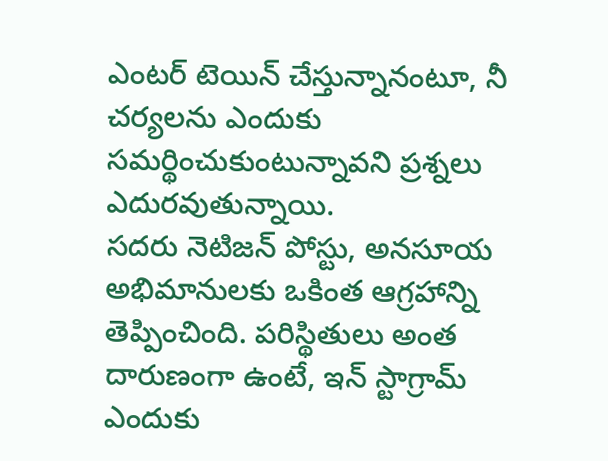ఎంటర్ టెయిన్ చేస్తున్నానంటూ, నీ చర్యలను ఎందుకు సమర్థించుకుంటున్నావని ప్రశ్నలు ఎదురవుతున్నాయి.
సదరు నెటిజన్ పోస్టు, అనసూయ అభిమానులకు ఒకింత ఆగ్రహాన్ని తెప్పించింది. పరిస్థితులు అంత దారుణంగా ఉంటే, ఇన్ స్టాగ్రామ్ ఎందుకు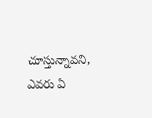చూస్తున్నావని, ఎవరు ఏ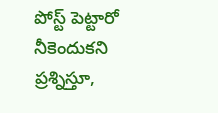పోస్ట్ పెట్టారో నీకెందుకని ప్రశ్నిస్తూ,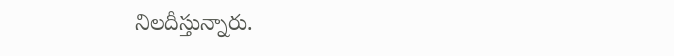నిలదీస్తున్నారు.